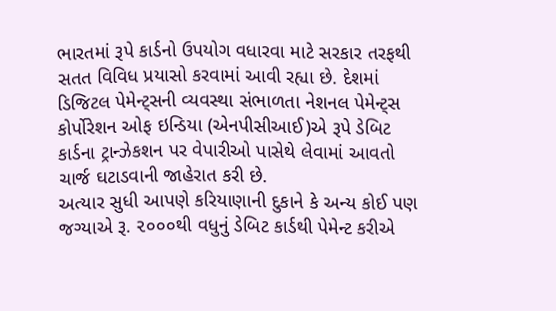ભારતમાં રૂપે કાર્ડનો ઉપયોગ વધારવા માટે સરકાર તરફથી સતત વિવિધ પ્રયાસો કરવામાં આવી રહ્યા છે. દેશમાં ડિજિટલ પેમેન્ટ્સની વ્યવસ્થા સંભાળતા નેશનલ પેમેન્ટ્સ કોર્પોરેશન ઓફ ઇન્ડિયા (એનપીસીઆઈ)એ રૂપે ડેબિટ કાર્ડના ટ્રાન્ઝેકશન પર વેપારીઓ પાસેથે લેવામાં આવતો ચાર્જ ઘટાડવાની જાહેરાત કરી છે.
અત્યાર સુધી આપણે કરિયાણાની દુકાને કે અન્ય કોઈ પણ જગ્યાએ રૂ. ૨૦૦૦થી વધુનું ડેબિટ કાર્ડથી પેમેન્ટ કરીએ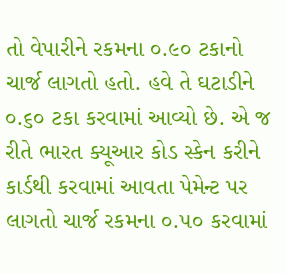તો વેપારીને રકમના ૦.૯૦ ટકાનો ચાર્જ લાગતો હતો. હવે તે ઘટાડીને ૦.૬૦ ટકા કરવામાં આવ્યો છે. એ જ રીતે ભારત ક્યૂઆર કોડ સ્કેન કરીને કાર્ડથી કરવામાં આવતા પેમેન્ટ પર લાગતો ચાર્જ રકમના ૦.૫૦ કરવામાં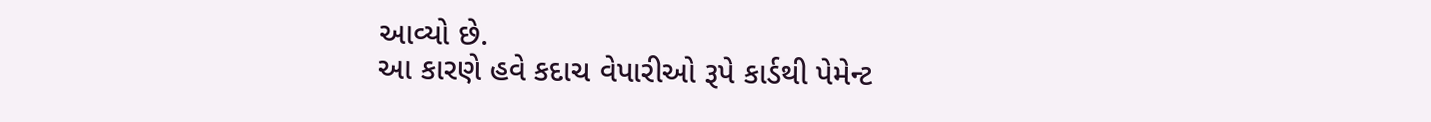આવ્યો છે.
આ કારણે હવે કદાચ વેપારીઓ રૂપે કાર્ડથી પેમેન્ટ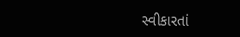સ્વીકારતાં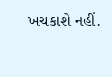ખચકાશે નહીં.